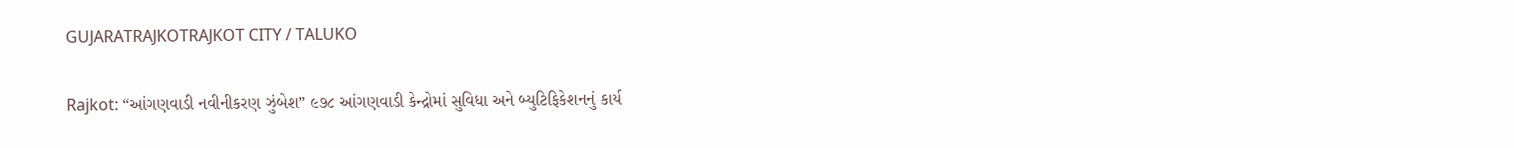GUJARATRAJKOTRAJKOT CITY / TALUKO

Rajkot: “આંગણવાડી નવીનીકરણ ઝુંબેશ” ૯૭૮ આંગણવાડી કેન્દ્રોમાં સુવિધા અને બ્યુટિફિકેશનનું કાર્ય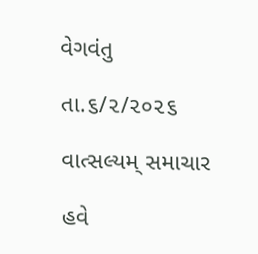વેગવંતુ

તા.૬/૨/૨૦૨૬

વાત્સલ્યમ્ સમાચાર

હવે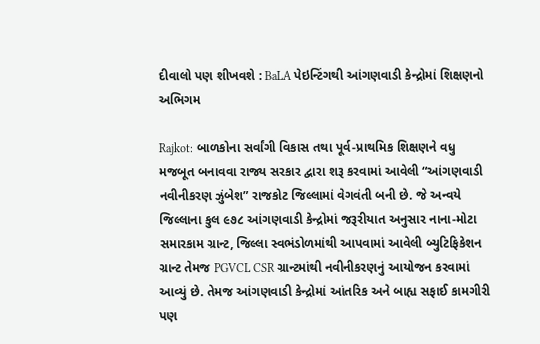દીવાલો પણ શીખવશે : BaLA પેઇન્ટિંગથી આંગણવાડી કેન્દ્રોમાં શિક્ષણનો અભિગમ

Rajkot: બાળકોના સર્વાંગી વિકાસ તથા પૂર્વ-પ્રાથમિક શિક્ષણને વધુ મજબૂત બનાવવા રાજ્ય સરકાર દ્વારા શરૂ કરવામાં આવેલી “આંગણવાડી નવીનીકરણ ઝુંબેશ” રાજકોટ જિલ્લામાં વેગવંતી બની છે. જે અન્વયે જિલ્લાના કુલ ૯૭૮ આંગણવાડી કેન્દ્રોમાં જરૂરીયાત અનુસાર નાના-મોટા સમારકામ ગ્રાન્ટ, જિલ્લા સ્વભંડોળમાંથી આપવામાં આવેલી બ્યુટિફિકેશન ગ્રાન્ટ તેમજ PGVCL CSR ગ્રાન્ટમાંથી નવીનીકરણનું આયોજન કરવામાં આવ્યું છે. તેમજ આંગણવાડી કેન્દ્રોમાં આંતરિક અને બાહ્ય સફાઈ કામગીરી પણ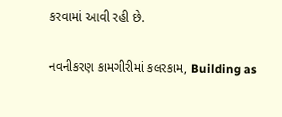કરવામાં આવી રહી છે.

નવનીકરણ કામગીરીમાં કલરકામ, Building as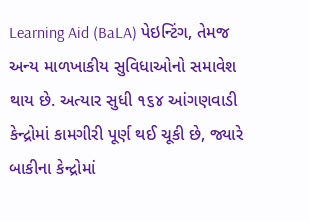Learning Aid (BaLA) પેઇન્ટિંગ, તેમજ અન્ય માળખાકીય સુવિધાઓનો સમાવેશ થાય છે. અત્યાર સુધી ૧૬૪ આંગણવાડી કેન્દ્રોમાં કામગીરી પૂર્ણ થઈ ચૂકી છે, જ્યારે બાકીના કેન્દ્રોમાં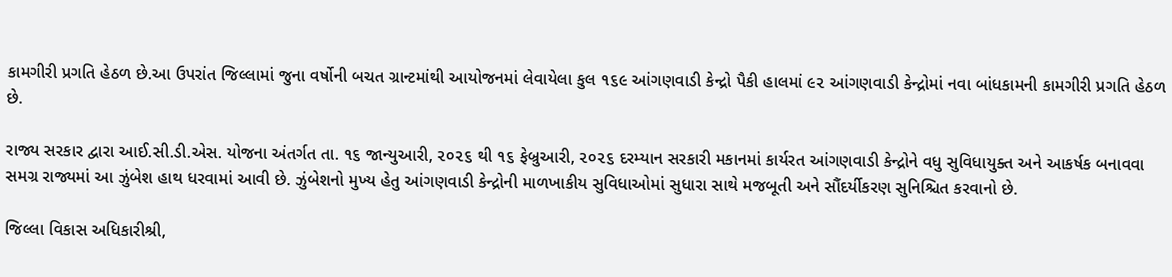કામગીરી પ્રગતિ હેઠળ છે.આ ઉપરાંત જિલ્લામાં જુના વર્ષોની બચત ગ્રાન્ટમાંથી આયોજનમાં લેવાયેલા કુલ ૧૬૯ આંગણવાડી કેન્દ્રો પૈકી હાલમાં ૯૨ આંગણવાડી કેન્દ્રોમાં નવા બાંધકામની કામગીરી પ્રગતિ હેઠળ છે.

રાજ્ય સરકાર દ્વારા આઈ.સી.ડી.એસ. યોજના અંતર્ગત તા. ૧૬ જાન્યુઆરી, ૨૦૨૬ થી ૧૬ ફેબ્રુઆરી, ૨૦૨૬ દરમ્યાન સરકારી મકાનમાં કાર્યરત આંગણવાડી કેન્દ્રોને વધુ સુવિધાયુક્ત અને આકર્ષક બનાવવા સમગ્ર રાજ્યમાં આ ઝુંબેશ હાથ ધરવામાં આવી છે. ઝુંબેશનો મુખ્ય હેતુ આંગણવાડી કેન્દ્રોની માળખાકીય સુવિધાઓમાં સુધારા સાથે મજબૂતી અને સૌંદર્યીકરણ સુનિશ્ચિત કરવાનો છે.

જિલ્લા વિકાસ અધિકારીશ્રી,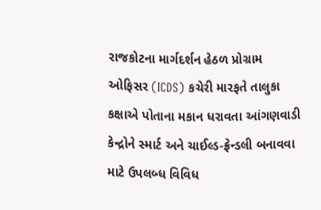રાજકોટના માર્ગદર્શન હેઠળ પ્રોગ્રામ ઓફિસર (ICDS) કચેરી મારફતે તાલુકા કક્ષાએ પોતાના મકાન ધરાવતા આંગણવાડી કેન્દ્રોને સ્માર્ટ અને ચાઈલ્ડ-ફ્રેન્ડલી બનાવવા માટે ઉપલબ્ધ વિવિધ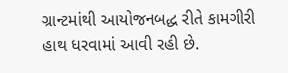ગ્રાન્ટમાંથી આયોજનબદ્ધ રીતે કામગીરી હાથ ધરવામાં આવી રહી છે.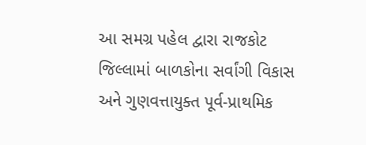આ સમગ્ર પહેલ દ્વારા રાજકોટ જિલ્લામાં બાળકોના સર્વાંગી વિકાસ અને ગુણવત્તાયુક્ત પૂર્વ-પ્રાથમિક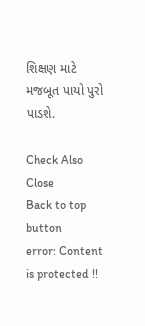શિક્ષણ માટે મજબૂત પાયો પુરો પાડશે.

Check Also
Close
Back to top button
error: Content is protected !!